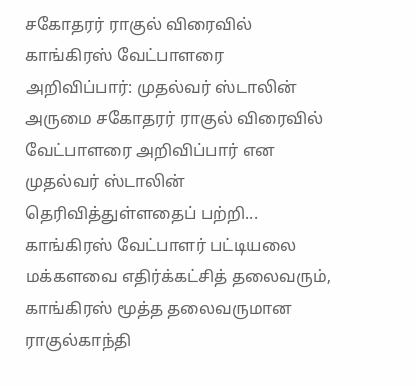சகோதரர் ராகுல் விரைவில் காங்கிரஸ் வேட்பாளரை அறிவிப்பார்: முதல்வர் ஸ்டாலின்
அருமை சகோதரர் ராகுல் விரைவில் வேட்பாளரை அறிவிப்பார் என முதல்வர் ஸ்டாலின் தெரிவித்துள்ளதைப் பற்றி...
காங்கிரஸ் வேட்பாளர் பட்டியலை மக்களவை எதிர்க்கட்சித் தலைவரும், காங்கிரஸ் மூத்த தலைவருமான ராகுல்காந்தி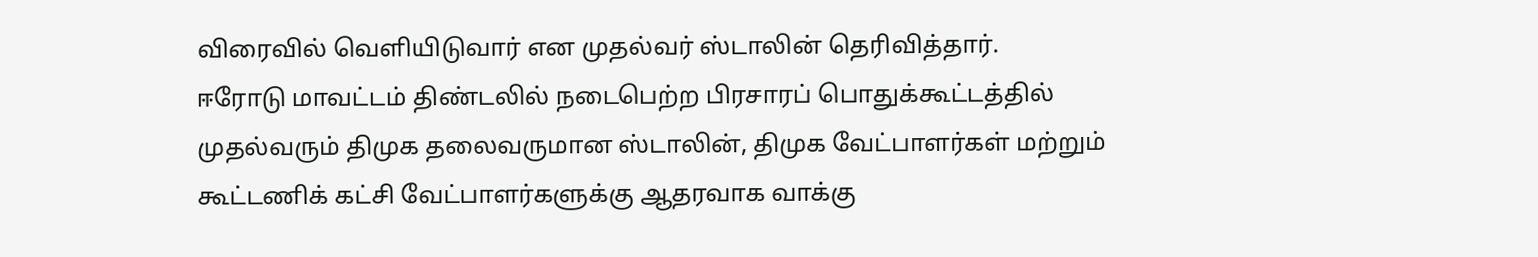விரைவில் வெளியிடுவார் என முதல்வர் ஸ்டாலின் தெரிவித்தார்.
ஈரோடு மாவட்டம் திண்டலில் நடைபெற்ற பிரசாரப் பொதுக்கூட்டத்தில் முதல்வரும் திமுக தலைவருமான ஸ்டாலின், திமுக வேட்பாளர்கள் மற்றும் கூட்டணிக் கட்சி வேட்பாளர்களுக்கு ஆதரவாக வாக்கு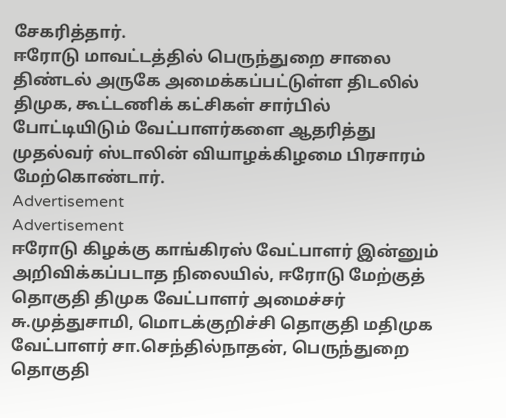சேகரித்தார்.
ஈரோடு மாவட்டத்தில் பெருந்துறை சாலை திண்டல் அருகே அமைக்கப்பட்டுள்ள திடலில் திமுக, கூட்டணிக் கட்சிகள் சார்பில் போட்டியிடும் வேட்பாளர்களை ஆதரித்து முதல்வர் ஸ்டாலின் வியாழக்கிழமை பிரசாரம் மேற்கொண்டார்.
Advertisement
Advertisement
ஈரோடு கிழக்கு காங்கிரஸ் வேட்பாளர் இன்னும் அறிவிக்கப்படாத நிலையில், ஈரோடு மேற்குத் தொகுதி திமுக வேட்பாளர் அமைச்சர் சு.முத்துசாமி, மொடக்குறிச்சி தொகுதி மதிமுக வேட்பாளர் சா.செந்தில்நாதன், பெருந்துறை தொகுதி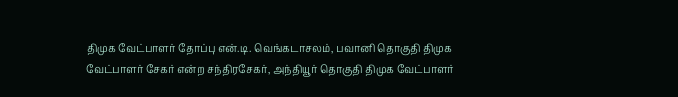திமுக வேட்பாளர் தோப்பு என்.டி. வெங்கடாசலம், பவானி தொகுதி திமுக வேட்பாளர் சேகர் என்ற சந்திரசேகர், அந்தியூர் தொகுதி திமுக வேட்பாளர்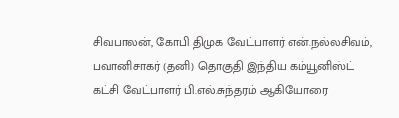சிவபாலன், கோபி திமுக வேட்பாளர் என்.நல்லசிவம், பவானிசாகர் (தனி) தொகுதி இந்திய கம்யூனிஸ்ட் கட்சி வேட்பாளர் பி.எல்.சுந்தரம் ஆகியோரை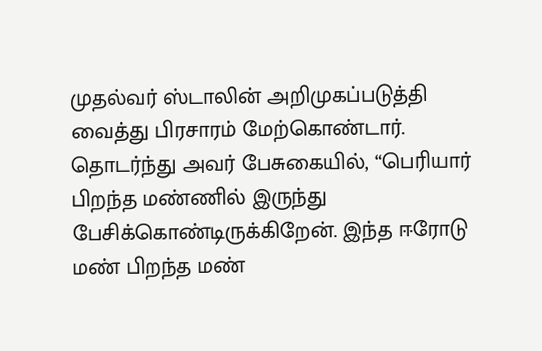முதல்வர் ஸ்டாலின் அறிமுகப்படுத்தி வைத்து பிரசாரம் மேற்கொண்டார்.
தொடர்ந்து அவர் பேசுகையில், “பெரியார் பிறந்த மண்ணில் இருந்து பேசிக்கொண்டிருக்கிறேன். இந்த ஈரோடு மண் பிறந்த மண்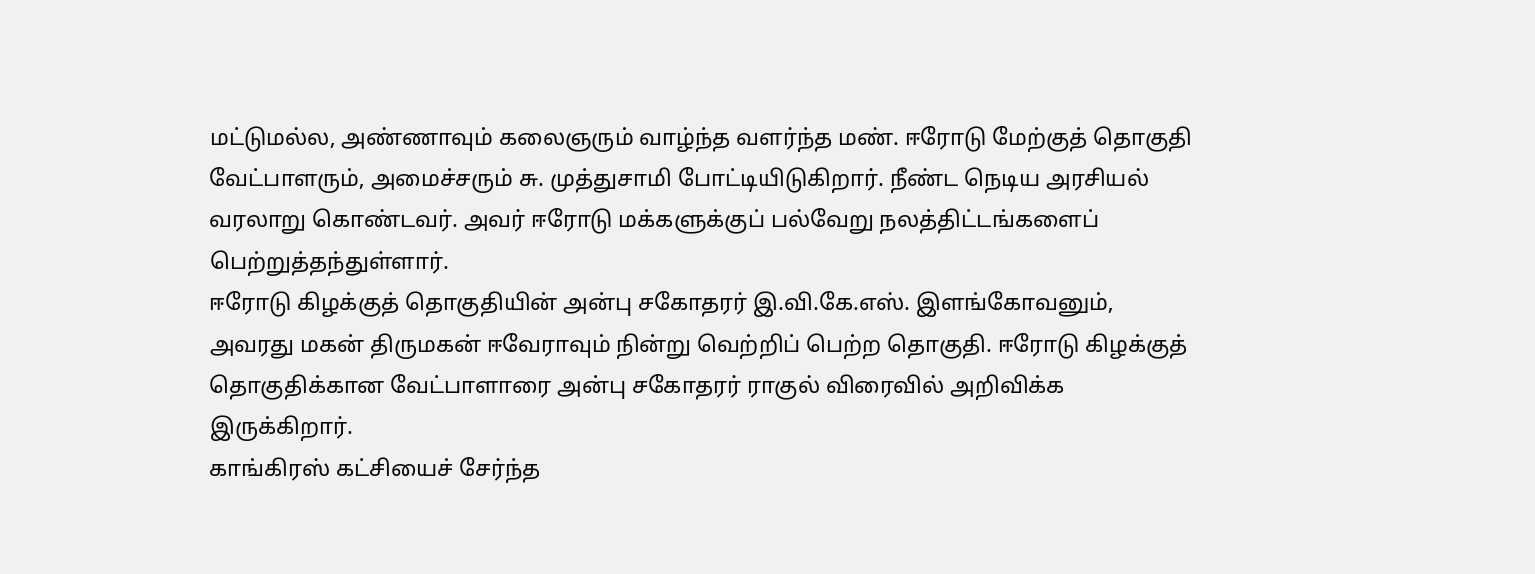மட்டுமல்ல, அண்ணாவும் கலைஞரும் வாழ்ந்த வளர்ந்த மண். ஈரோடு மேற்குத் தொகுதி வேட்பாளரும், அமைச்சரும் சு. முத்துசாமி போட்டியிடுகிறார். நீண்ட நெடிய அரசியல் வரலாறு கொண்டவர். அவர் ஈரோடு மக்களுக்குப் பல்வேறு நலத்திட்டங்களைப் பெற்றுத்தந்துள்ளார்.
ஈரோடு கிழக்குத் தொகுதியின் அன்பு சகோதரர் இ.வி.கே.எஸ். இளங்கோவனும், அவரது மகன் திருமகன் ஈவேராவும் நின்று வெற்றிப் பெற்ற தொகுதி. ஈரோடு கிழக்குத் தொகுதிக்கான வேட்பாளாரை அன்பு சகோதரர் ராகுல் விரைவில் அறிவிக்க இருக்கிறார்.
காங்கிரஸ் கட்சியைச் சேர்ந்த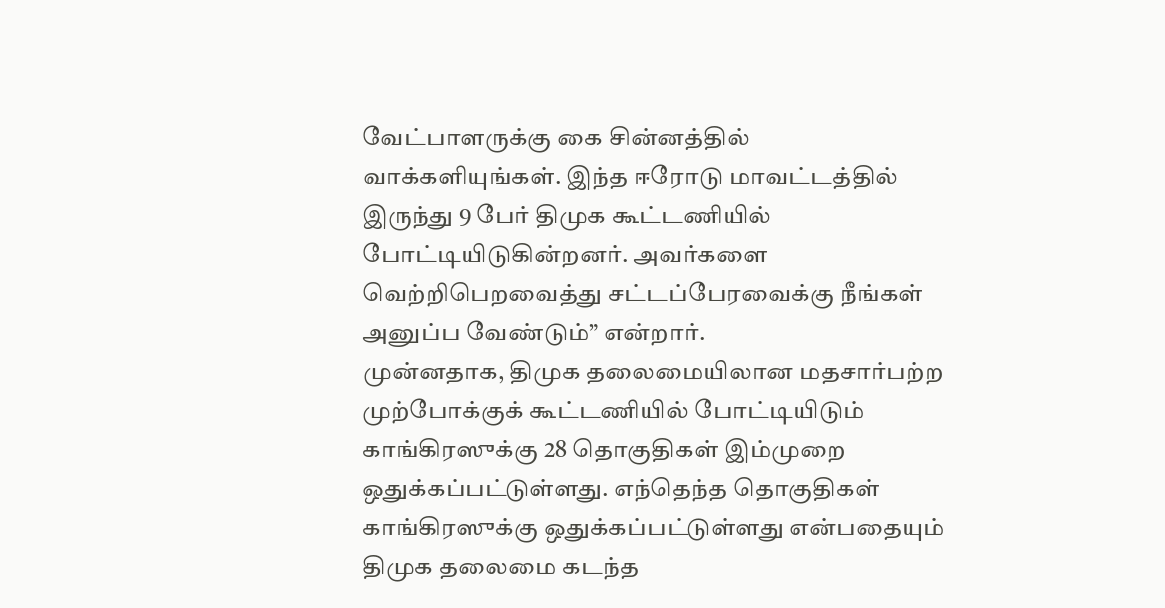வேட்பாளருக்கு கை சின்னத்தில் வாக்களியுங்கள். இந்த ஈரோடு மாவட்டத்தில் இருந்து 9 பேர் திமுக கூட்டணியில் போட்டியிடுகின்றனர். அவர்களை வெற்றிபெறவைத்து சட்டப்பேரவைக்கு நீங்கள் அனுப்ப வேண்டும்” என்றார்.
முன்னதாக, திமுக தலைமையிலான மதசார்பற்ற முற்போக்குக் கூட்டணியில் போட்டியிடும் காங்கிரஸுக்கு 28 தொகுதிகள் இம்முறை ஒதுக்கப்பட்டுள்ளது. எந்தெந்த தொகுதிகள் காங்கிரஸுக்கு ஒதுக்கப்பட்டுள்ளது என்பதையும் திமுக தலைமை கடந்த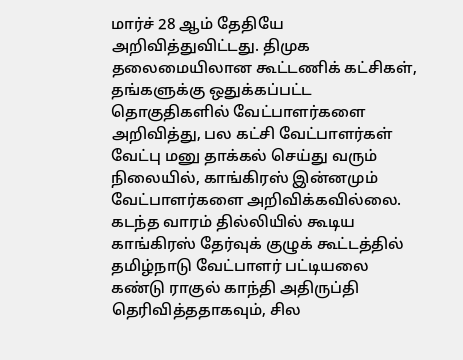மார்ச் 28 ஆம் தேதியே அறிவித்துவிட்டது. திமுக தலைமையிலான கூட்டணிக் கட்சிகள், தங்களுக்கு ஒதுக்கப்பட்ட தொகுதிகளில் வேட்பாளர்களை அறிவித்து, பல கட்சி வேட்பாளர்கள் வேட்பு மனு தாக்கல் செய்து வரும் நிலையில், காங்கிரஸ் இன்னமும் வேட்பாளர்களை அறிவிக்கவில்லை.
கடந்த வாரம் தில்லியில் கூடிய காங்கிரஸ் தேர்வுக் குழுக் கூட்டத்தில் தமிழ்நாடு வேட்பாளர் பட்டியலை கண்டு ராகுல் காந்தி அதிருப்தி தெரிவித்ததாகவும், சில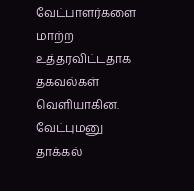வேட்பாளர்களை மாற்ற உத்தரவிட்டதாக தகவல்கள் வெளியாகின. வேட்புமனு தாக்கல்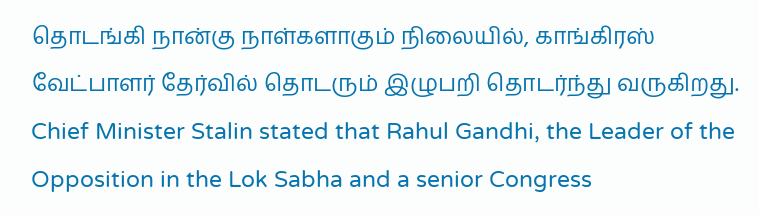தொடங்கி நான்கு நாள்களாகும் நிலையில், காங்கிரஸ் வேட்பாளர் தேர்வில் தொடரும் இழுபறி தொடர்ந்து வருகிறது.
Chief Minister Stalin stated that Rahul Gandhi, the Leader of the Opposition in the Lok Sabha and a senior Congress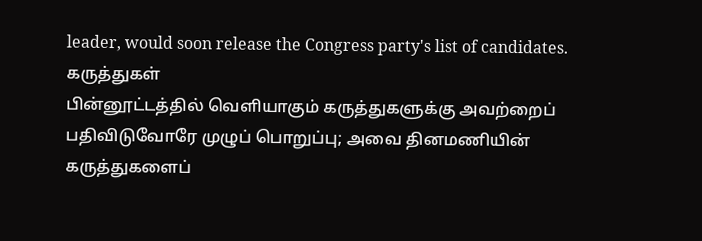leader, would soon release the Congress party's list of candidates.
கருத்துகள்
பின்னூட்டத்தில் வெளியாகும் கருத்துகளுக்கு அவற்றைப் பதிவிடுவோரே முழுப் பொறுப்பு; அவை தினமணியின் கருத்துகளைப்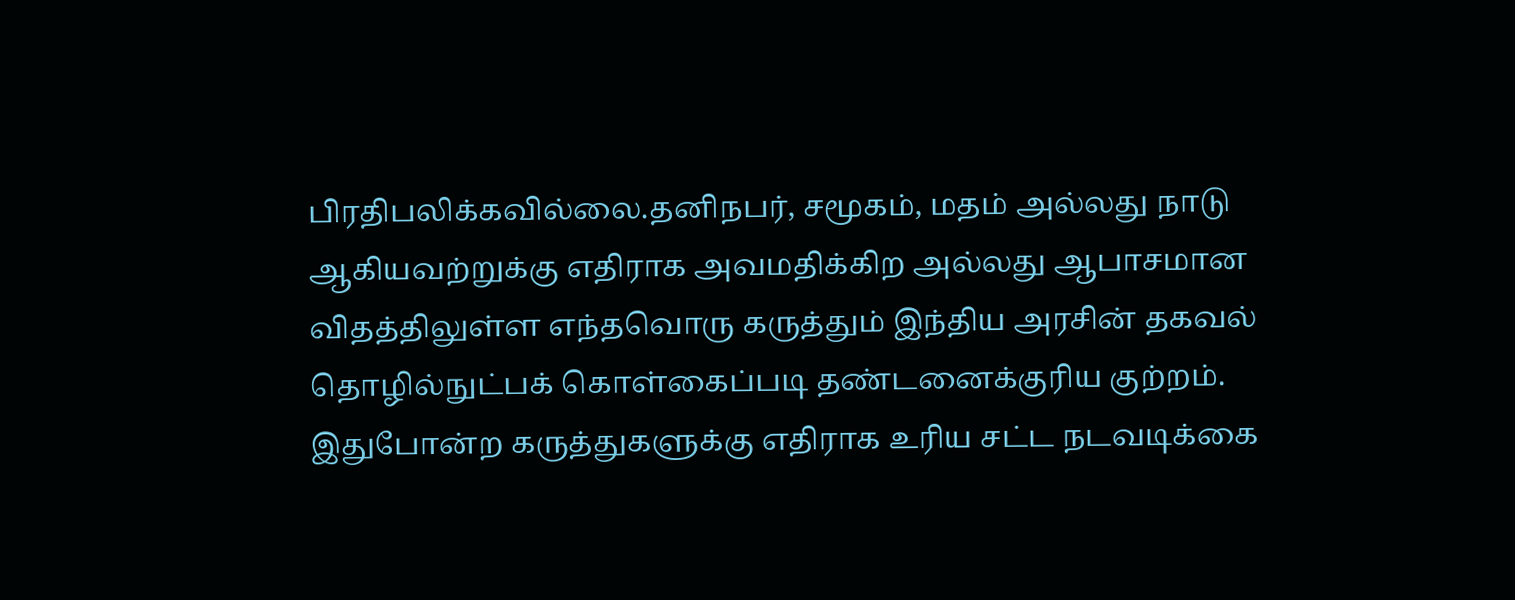பிரதிபலிக்கவில்லை.தனிநபர், சமூகம், மதம் அல்லது நாடு ஆகியவற்றுக்கு எதிராக அவமதிக்கிற அல்லது ஆபாசமான விதத்திலுள்ள எந்தவொரு கருத்தும் இந்திய அரசின் தகவல் தொழில்நுட்பக் கொள்கைப்படி தண்டனைக்குரிய குற்றம். இதுபோன்ற கருத்துகளுக்கு எதிராக உரிய சட்ட நடவடிக்கை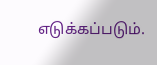எடுக்கப்படும்.